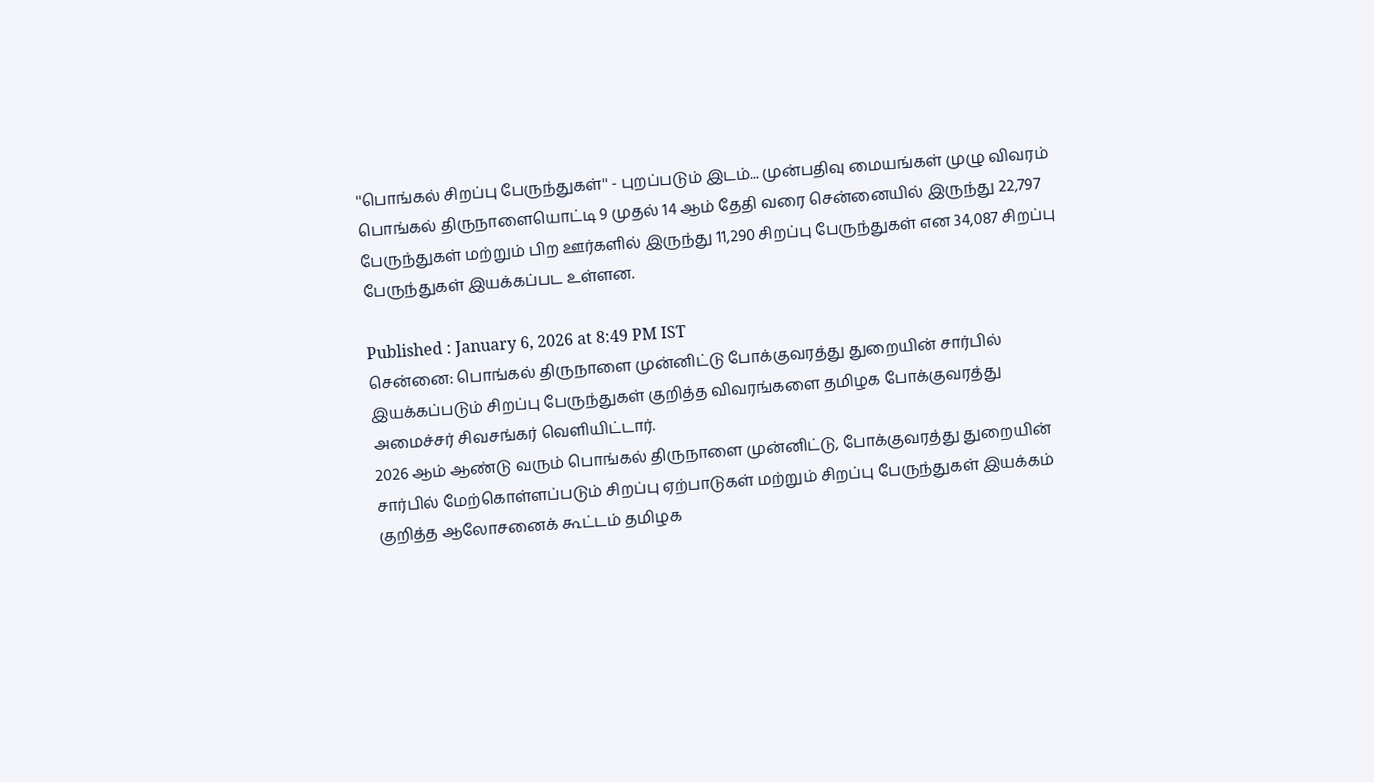''பொங்கல் சிறப்பு பேருந்துகள்'' - புறப்படும் இடம்... முன்பதிவு மையங்கள் முழு விவரம்
பொங்கல் திருநாளையொட்டி 9 முதல் 14 ஆம் தேதி வரை சென்னையில் இருந்து 22,797 பேருந்துகள் மற்றும் பிற ஊர்களில் இருந்து 11,290 சிறப்பு பேருந்துகள் என 34,087 சிறப்பு பேருந்துகள் இயக்கப்பட உள்ளன.

Published : January 6, 2026 at 8:49 PM IST
சென்னை: பொங்கல் திருநாளை முன்னிட்டு போக்குவரத்து துறையின் சார்பில் இயக்கப்படும் சிறப்பு பேருந்துகள் குறித்த விவரங்களை தமிழக போக்குவரத்து அமைச்சர் சிவசங்கர் வெளியிட்டார்.
2026 ஆம் ஆண்டு வரும் பொங்கல் திருநாளை முன்னிட்டு, போக்குவரத்து துறையின் சார்பில் மேற்கொள்ளப்படும் சிறப்பு ஏற்பாடுகள் மற்றும் சிறப்பு பேருந்துகள் இயக்கம் குறித்த ஆலோசனைக் கூட்டம் தமிழக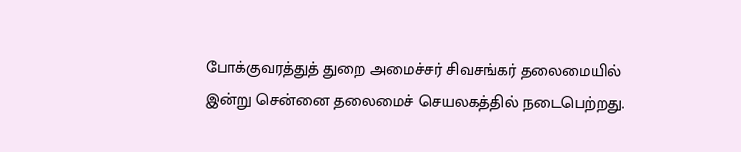போக்குவரத்துத் துறை அமைச்சர் சிவசங்கர் தலைமையில் இன்று சென்னை தலைமைச் செயலகத்தில் நடைபெற்றது.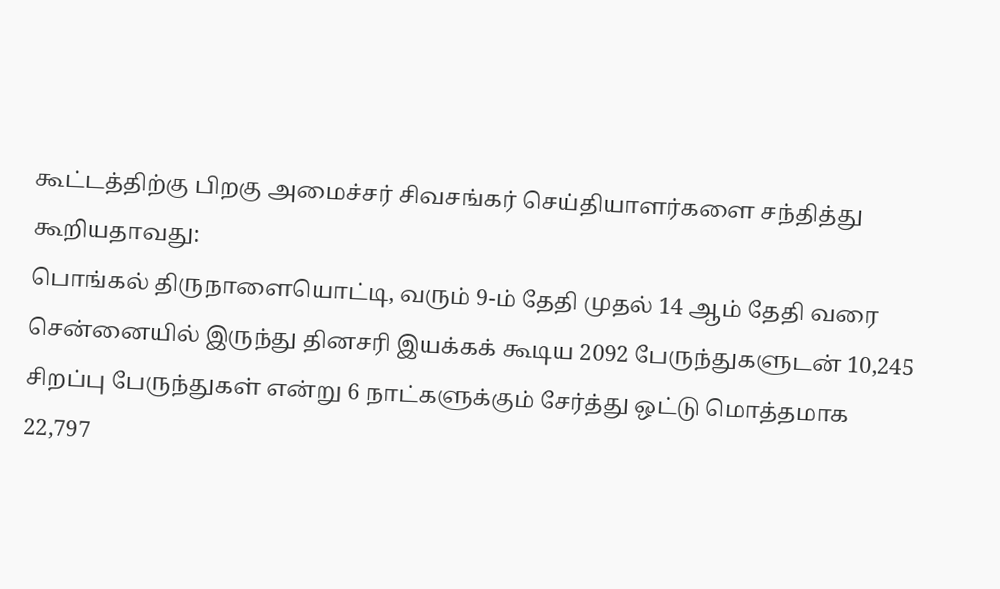கூட்டத்திற்கு பிறகு அமைச்சர் சிவசங்கர் செய்தியாளர்களை சந்தித்து கூறியதாவது:
பொங்கல் திருநாளையொட்டி, வரும் 9-ம் தேதி முதல் 14 ஆம் தேதி வரை சென்னையில் இருந்து தினசரி இயக்கக் கூடிய 2092 பேருந்துகளுடன் 10,245 சிறப்பு பேருந்துகள் என்று 6 நாட்களுக்கும் சேர்த்து ஒட்டு மொத்தமாக 22,797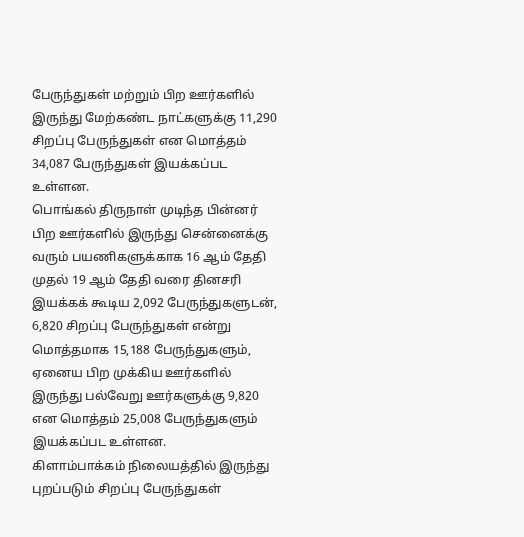பேருந்துகள் மற்றும் பிற ஊர்களில் இருந்து மேற்கண்ட நாட்களுக்கு 11,290 சிறப்பு பேருந்துகள் என மொத்தம் 34,087 பேருந்துகள் இயக்கப்பட உள்ளன.
பொங்கல் திருநாள் முடிந்த பின்னர் பிற ஊர்களில் இருந்து சென்னைக்கு வரும் பயணிகளுக்காக 16 ஆம் தேதி முதல் 19 ஆம் தேதி வரை தினசரி இயக்கக் கூடிய 2,092 பேருந்துகளுடன், 6,820 சிறப்பு பேருந்துகள் என்று மொத்தமாக 15,188 பேருந்துகளும், ஏனைய பிற முக்கிய ஊர்களில் இருந்து பல்வேறு ஊர்களுக்கு 9,820 என மொத்தம் 25,008 பேருந்துகளும் இயக்கப்பட உள்ளன.
கிளாம்பாக்கம் நிலையத்தில் இருந்து புறப்படும் சிறப்பு பேருந்துகள்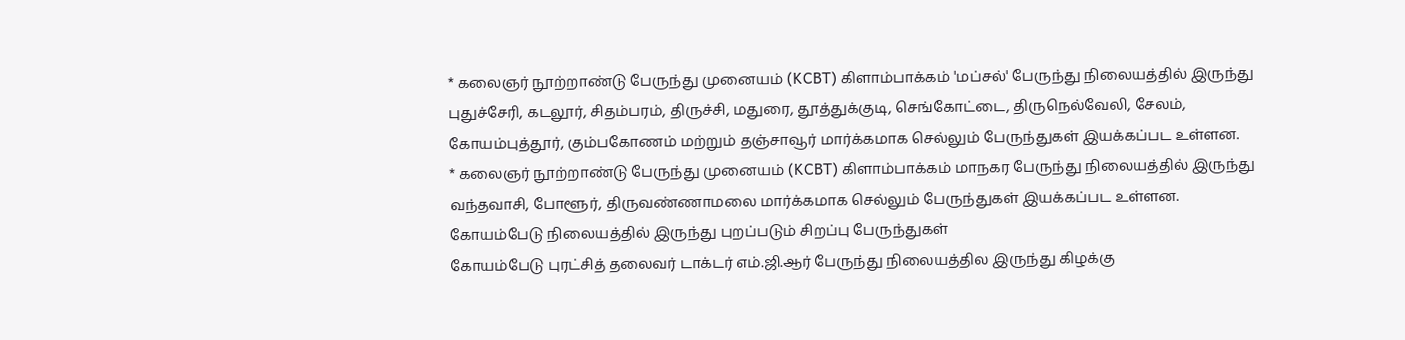* கலைஞர் நூற்றாண்டு பேருந்து முனையம் (KCBT) கிளாம்பாக்கம் 'மப்சல்' பேருந்து நிலையத்தில் இருந்து
புதுச்சேரி, கடலூர், சிதம்பரம், திருச்சி, மதுரை, தூத்துக்குடி, செங்கோட்டை, திருநெல்வேலி, சேலம், கோயம்புத்தூர், கும்பகோணம் மற்றும் தஞ்சாவூர் மார்க்கமாக செல்லும் பேருந்துகள் இயக்கப்பட உள்ளன.
* கலைஞர் நூற்றாண்டு பேருந்து முனையம் (KCBT) கிளாம்பாக்கம் மாநகர பேருந்து நிலையத்தில் இருந்து வந்தவாசி, போளூர், திருவண்ணாமலை மார்க்கமாக செல்லும் பேருந்துகள் இயக்கப்பட உள்ளன.
கோயம்பேடு நிலையத்தில் இருந்து புறப்படும் சிறப்பு பேருந்துகள்
கோயம்பேடு புரட்சித் தலைவர் டாக்டர் எம்.ஜி.ஆர் பேருந்து நிலையத்தில இருந்து கிழக்கு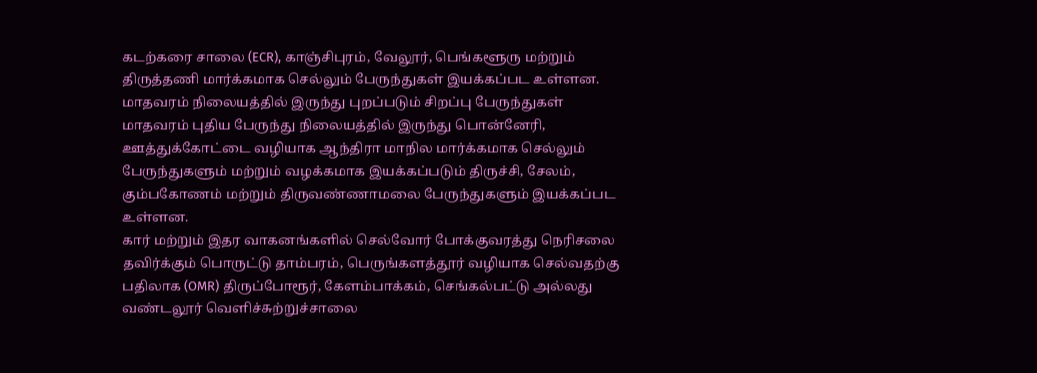கடற்கரை சாலை (ECR), காஞ்சிபுரம், வேலூர், பெங்களூரு மற்றும் திருத்தணி மார்க்கமாக செல்லும் பேருந்துகள் இயக்கப்பட உள்ளன.
மாதவரம் நிலையத்தில் இருந்து புறப்படும் சிறப்பு பேருந்துகள்
மாதவரம் புதிய பேருந்து நிலையத்தில் இருந்து பொன்னேரி, ஊத்துக்கோட்டை வழியாக ஆந்திரா மாநில மார்க்கமாக செல்லும் பேருந்துகளும் மற்றும் வழக்கமாக இயக்கப்படும் திருச்சி, சேலம், கும்பகோணம் மற்றும் திருவண்ணாமலை பேருந்துகளும் இயக்கப்பட உள்ளன.
கார் மற்றும் இதர வாகனங்களில் செல்வோர் போக்குவரத்து நெரிசலை தவிர்க்கும் பொருட்டு தாம்பரம், பெருங்களத்தூர் வழியாக செல்வதற்கு பதிலாக (OMR) திருப்போரூர், கேளம்பாக்கம், செங்கல்பட்டு அல்லது வண்டலூர் வெளிச்சுற்றுச்சாலை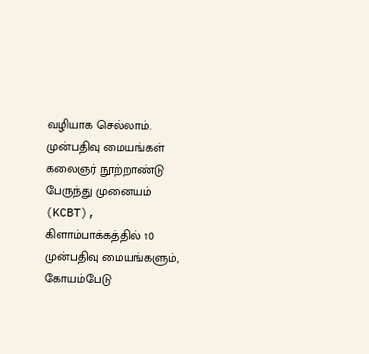வழியாக செல்லாம்.
முன்பதிவு மையங்கள்
கலைஞர் நூற்றாண்டு பேருந்து முனையம் (KCBT), கிளாம்பாக்கத்தில் 10 முன்பதிவு மையங்களும், கோயம்பேடு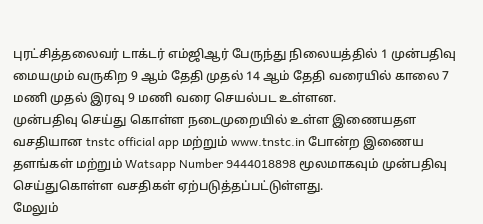புரட்சித்தலைவர் டாக்டர் எம்ஜிஆர் பேருந்து நிலையத்தில் 1 முன்பதிவு மையமும் வருகிற 9 ஆம் தேதி முதல் 14 ஆம் தேதி வரையில் காலை 7 மணி முதல் இரவு 9 மணி வரை செயல்பட உள்ளன.
முன்பதிவு செய்து கொள்ள நடைமுறையில் உள்ள இணையதள வசதியான tnstc official app மற்றும் www.tnstc.in போன்ற இணைய தளங்கள் மற்றும் Watsapp Number 9444018898 மூலமாகவும் முன்பதிவு செய்துகொள்ள வசதிகள் ஏற்படுத்தப்பட்டுள்ளது.
மேலும்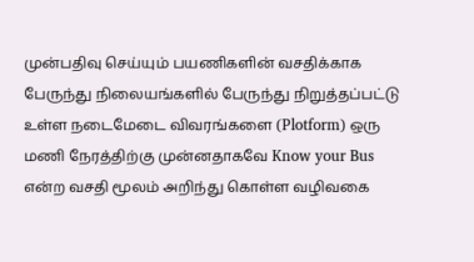முன்பதிவு செய்யும் பயணிகளின் வசதிக்காக பேருந்து நிலையங்களில் பேருந்து நிறுத்தப்பட்டு உள்ள நடைமேடை விவரங்களை (Plotform) ஒரு மணி நேரத்திற்கு முன்னதாகவே Know your Bus என்ற வசதி மூலம் அறிந்து கொள்ள வழிவகை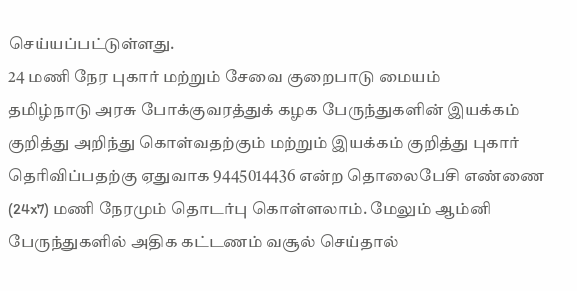செய்யப்பட்டுள்ளது.
24 மணி நேர புகார் மற்றும் சேவை குறைபாடு மையம்
தமிழ்நாடு அரசு போக்குவரத்துக் கழக பேருந்துகளின் இயக்கம் குறித்து அறிந்து கொள்வதற்கும் மற்றும் இயக்கம் குறித்து புகார் தெரிவிப்பதற்கு ஏதுவாக 9445014436 என்ற தொலைபேசி எண்ணை (24x7) மணி நேரமும் தொடர்பு கொள்ளலாம். மேலும் ஆம்னி பேருந்துகளில் அதிக கட்டணம் வசூல் செய்தால்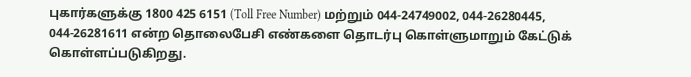புகார்களுக்கு 1800 425 6151 (Toll Free Number) மற்றும் 044-24749002, 044-26280445, 044-26281611 என்ற தொலைபேசி எண்களை தொடர்பு கொள்ளுமாறும் கேட்டுக் கொள்ளப்படுகிறது.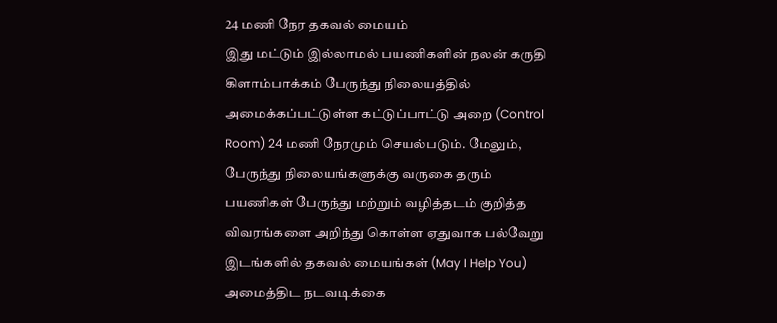24 மணி நேர தகவல் மையம்
இது மட்டும் இல்லாமல் பயணிகளின் நலன் கருதி கிளாம்பாக்கம் பேருந்து நிலையத்தில் அமைக்கப்பட்டுள்ள கட்டுப்பாட்டு அறை (Control Room) 24 மணி நேரமும் செயல்படும். மேலும், பேருந்து நிலையங்களுக்கு வருகை தரும் பயணிகள் பேருந்து மற்றும் வழித்தடம் குறித்த விவரங்களை அறிந்து கொள்ள ஏதுவாக பல்வேறு இடங்களில் தகவல் மையங்கள் (May I Help You) அமைத்திட நடவடிக்கை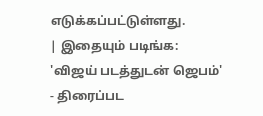எடுக்கப்பட்டுள்ளது.
| இதையும் படிங்க: 'விஜய் படத்துடன் ஜெபம்' - திரைப்பட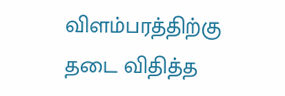விளம்பரத்திற்கு தடை விதித்த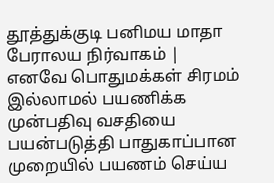தூத்துக்குடி பனிமய மாதா பேராலய நிர்வாகம் |
எனவே பொதுமக்கள் சிரமம் இல்லாமல் பயணிக்க முன்பதிவு வசதியை பயன்படுத்தி பாதுகாப்பான முறையில் பயணம் செய்ய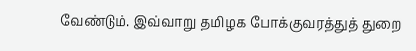வேண்டும். இவ்வாறு தமிழக போக்குவரத்துத் துறை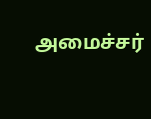அமைச்சர்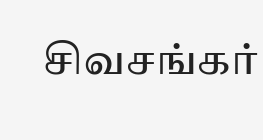சிவசங்கர்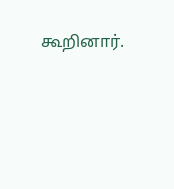கூறினார்.